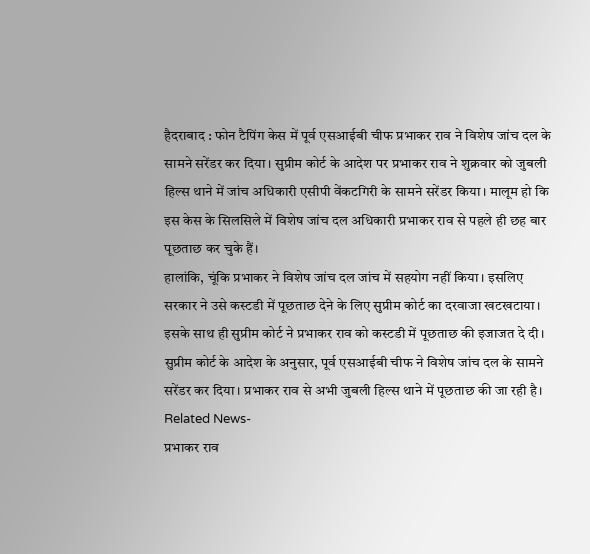हैदराबाद : फोन टैपिंग केस में पूर्व एसआईबी चीफ प्रभाकर राव ने विशेष जांच दल के सामने सरेंडर कर दिया। सुप्रीम कोर्ट के आदेश पर प्रभाकर राव ने शुक्रवार को जुबली हिल्स थाने में जांच अधिकारी एसीपी वेंकटगिरी के सामने सरेंडर किया। मालूम हो कि इस केस के सिलसिले में विशेष जांच दल अधिकारी प्रभाकर राव से पहले ही छह बार पूछताछ कर चुके हैं।
हालांकि, चूंकि प्रभाकर ने विशेष जांच दल जांच में सहयोग नहीं किया। इसलिए सरकार ने उसे कस्टडी में पूछताछ देने के लिए सुप्रीम कोर्ट का दरवाजा खटखटाया। इसके साथ ही सुप्रीम कोर्ट ने प्रभाकर राव को कस्टडी में पूछताछ की इजाजत दे दी। सुप्रीम कोर्ट के आदेश के अनुसार, पूर्व एसआईबी चीफ ने विशेष जांच दल के सामने सरेंडर कर दिया। प्रभाकर राव से अभी जुबली हिल्स थाने में पूछताछ की जा रही है।
Related News-
प्रभाकर राव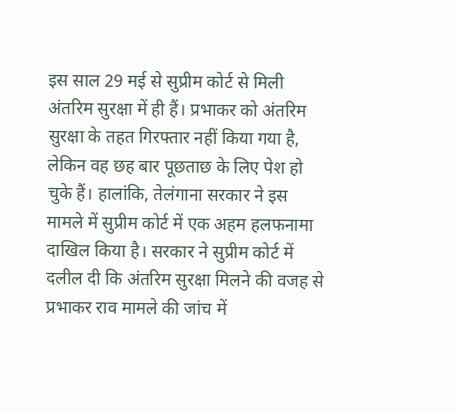इस साल 29 मई से सुप्रीम कोर्ट से मिली अंतरिम सुरक्षा में ही हैं। प्रभाकर को अंतरिम सुरक्षा के तहत गिरफ्तार नहीं किया गया है, लेकिन वह छह बार पूछताछ के लिए पेश हो चुके हैं। हालांकि, तेलंगाना सरकार ने इस मामले में सुप्रीम कोर्ट में एक अहम हलफनामा दाखिल किया है। सरकार ने सुप्रीम कोर्ट में दलील दी कि अंतरिम सुरक्षा मिलने की वजह से प्रभाकर राव मामले की जांच में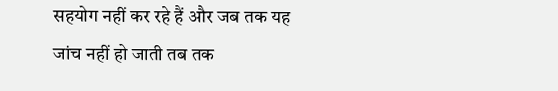सहयोग नहीं कर रहे हैं और जब तक यह जांच नहीं हो जाती तब तक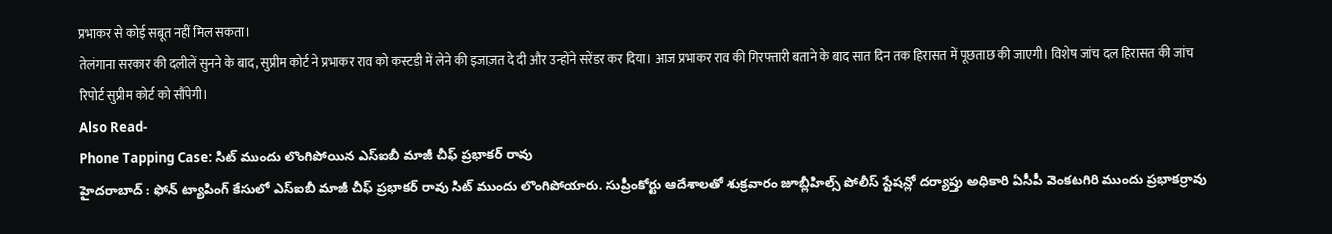प्रभाकर से कोई सबूत नहीं मिल सकता।
तेलंगाना सरकार की दलीलें सुनने के बाद, सुप्रीम कोर्ट ने प्रभाकर राव को कस्टडी में लेने की इजाज़त दे दी और उन्होंने सरेंडर कर दिया। आज प्रभाकर राव की गिरफ्तारी बताने के बाद सात दिन तक हिरासत में पूछताछ की जाएगी। विशेष जांच दल हिरासत की जांच रिपोर्ट सुप्रीम कोर्ट को सौंपेगी।
Also Read-
Phone Tapping Case: సిట్ ముందు లొంగిపోయిన ఎస్ఐబీ మాజీ చీఫ్ ప్రభాకర్ రావు
హైదరాబాద్ : ఫోన్ ట్యాపింగ్ కేసులో ఎస్ఐబీ మాజీ చీఫ్ ప్రభాకర్ రావు సిట్ ముందు లొంగిపోయారు. సుప్రీంకోర్టు ఆదేశాలతో శుక్రవారం జూబ్లీహిల్స్ పోలీస్ స్టేషన్లో దర్యాప్తు అధికారి ఏసీపీ వెంకటగిరి ముందు ప్రభాకర్రావు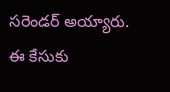సరెండర్ అయ్యారు. ఈ కేసుకు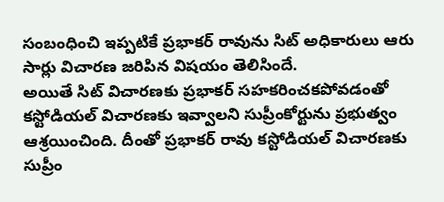సంబంధించి ఇప్పటికే ప్రభాకర్ రావును సిట్ అధికారులు ఆరు సార్లు విచారణ జరిపిన విషయం తెలిసిందే.
అయితే సిట్ విచారణకు ప్రభాకర్ సహకరించకపోవడంతో కస్టోడియల్ విచారణకు ఇవ్వాలని సుప్రీంకోర్టును ప్రభుత్వం ఆశ్రయించింది. దీంతో ప్రభాకర్ రావు కస్టోడియల్ విచారణకు సుప్రీం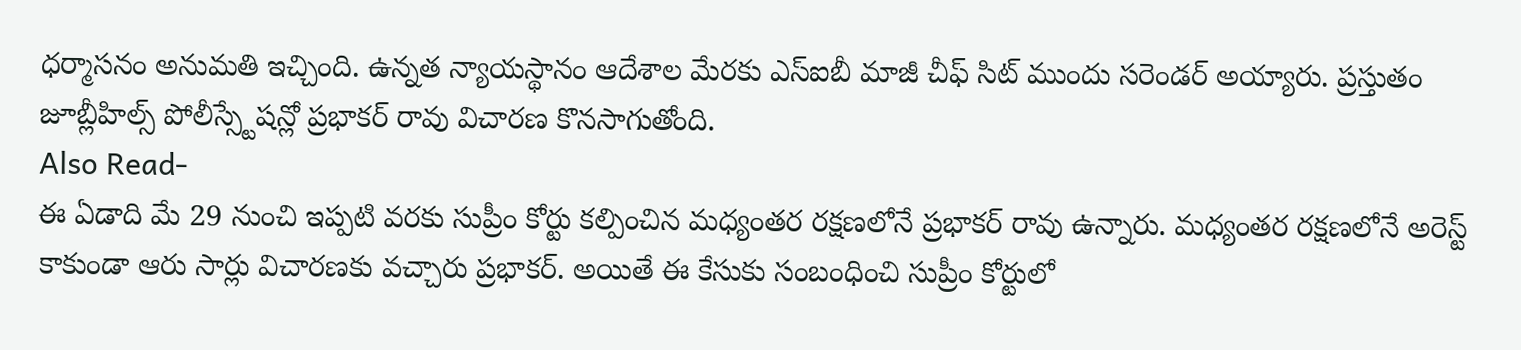ధర్మాసనం అనుమతి ఇచ్చింది. ఉన్నత న్యాయస్థానం ఆదేశాల మేరకు ఎస్ఐబీ మాజీ చీఫ్ సిట్ ముందు సరెండర్ అయ్యారు. ప్రస్తుతం జూబ్లీహిల్స్ పోలీస్స్టేషన్లో ప్రభాకర్ రావు విచారణ కొనసాగుతోంది.
Also Read-
ఈ ఏడాది మే 29 నుంచి ఇప్పటి వరకు సుప్రీం కోర్టు కల్పించిన మధ్యంతర రక్షణలోనే ప్రభాకర్ రావు ఉన్నారు. మధ్యంతర రక్షణలోనే అరెస్ట్ కాకుండా ఆరు సార్లు విచారణకు వచ్చారు ప్రభాకర్. అయితే ఈ కేసుకు సంబంధించి సుప్రీం కోర్టులో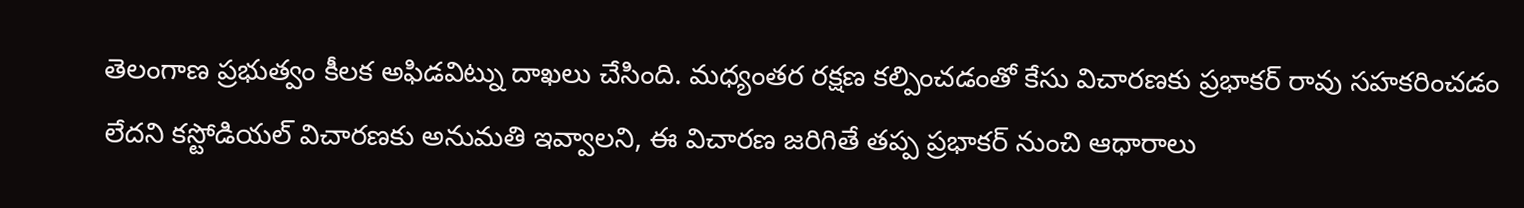తెలంగాణ ప్రభుత్వం కీలక అఫిడవిట్ను దాఖలు చేసింది. మధ్యంతర రక్షణ కల్పించడంతో కేసు విచారణకు ప్రభాకర్ రావు సహకరించడం లేదని కస్టోడియల్ విచారణకు అనుమతి ఇవ్వాలని, ఈ విచారణ జరిగితే తప్ప ప్రభాకర్ నుంచి ఆధారాలు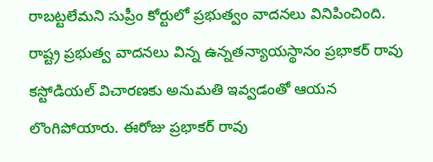రాబట్టలేమని సుప్రీం కోర్టులో ప్రభుత్వం వాదనలు వినిపించింది.
రాష్ట్ర ప్రభుత్వ వాదనలు విన్న ఉన్నతన్యాయస్థానం ప్రభాకర్ రావు కస్టోడియల్ విచారణకు అనుమతి ఇవ్వడంతో ఆయన లొంగిపోయారు. ఈరోజు ప్రభాకర్ రావు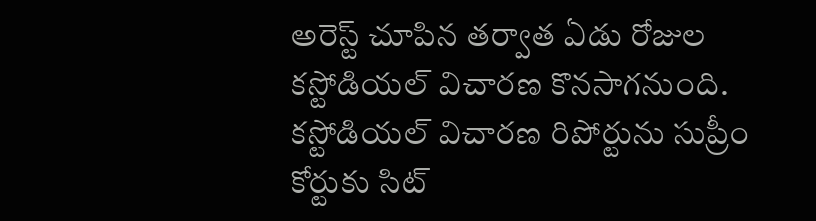అరెస్ట్ చూపిన తర్వాత ఏడు రోజుల కస్టోడియల్ విచారణ కొనసాగనుంది. కస్టోడియల్ విచారణ రిపోర్టును సుప్రీం కోర్టుకు సిట్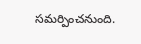సమర్పించనుంది.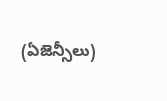(ఏజెన్సీలు)